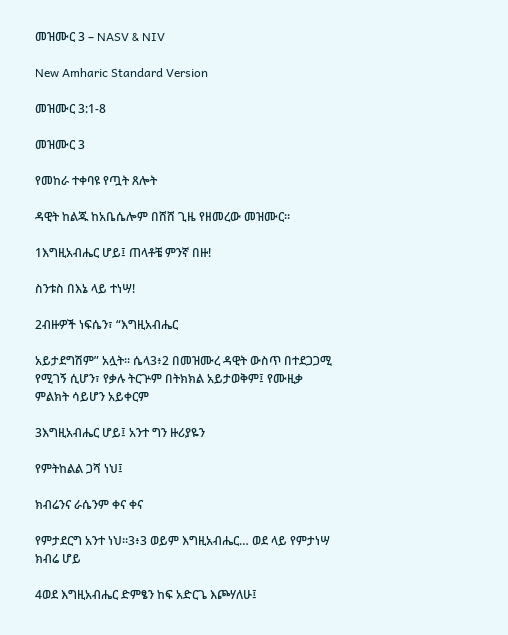መዝሙር 3 – NASV & NIV

New Amharic Standard Version

መዝሙር 3:1-8

መዝሙር 3

የመከራ ተቀባዩ የጧት ጸሎት

ዳዊት ከልጁ ከአቤሴሎም በሸሸ ጊዜ የዘመረው መዝሙር።

1እግዚአብሔር ሆይ፤ ጠላቶቼ ምንኛ በዙ!

ስንቱስ በእኔ ላይ ተነሣ!

2ብዙዎች ነፍሴን፣ “እግዚአብሔር

አይታደግሽም” አሏት። ሴላ3፥2 በመዝሙረ ዳዊት ውስጥ በተደጋጋሚ የሚገኝ ሲሆን፣ የቃሉ ትርጕም በትክክል አይታወቅም፤ የሙዚቃ ምልክት ሳይሆን አይቀርም

3እግዚአብሔር ሆይ፤ አንተ ግን ዙሪያዬን

የምትከልል ጋሻ ነህ፤

ክብሬንና ራሴንም ቀና ቀና

የምታደርግ አንተ ነህ።3፥3 ወይም እግዚአብሔር… ወደ ላይ የምታነሣ ክብሬ ሆይ

4ወደ እግዚአብሔር ድምፄን ከፍ አድርጌ እጮሃለሁ፤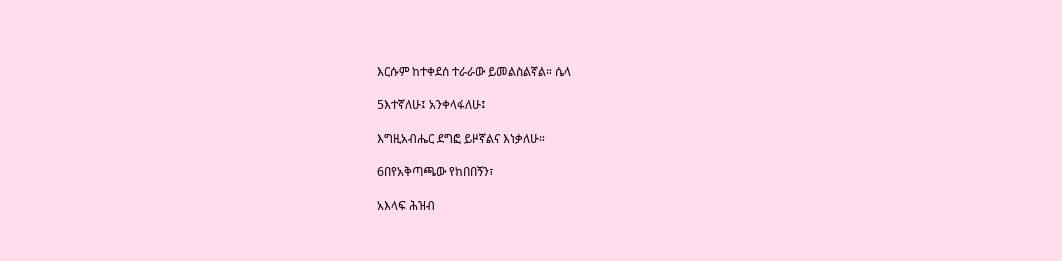እርሱም ከተቀደሰ ተራራው ይመልስልኛል። ሴላ

5እተኛለሁ፤ አንቀላፋለሁ፤

እግዚአብሔር ደግፎ ይዞኛልና እነቃለሁ።

6በየአቅጣጫው የከበበኝን፣

አእላፍ ሕዝብ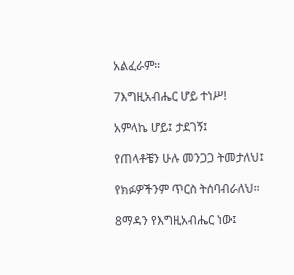አልፈራም።

7እግዚአብሔር ሆይ ተነሥ!

አምላኬ ሆይ፤ ታደገኝ፤

የጠላቶቼን ሁሉ መንጋጋ ትመታለህ፤

የክፉዎችንም ጥርስ ትሰባብራለህ።

8ማዳን የእግዚአብሔር ነው፤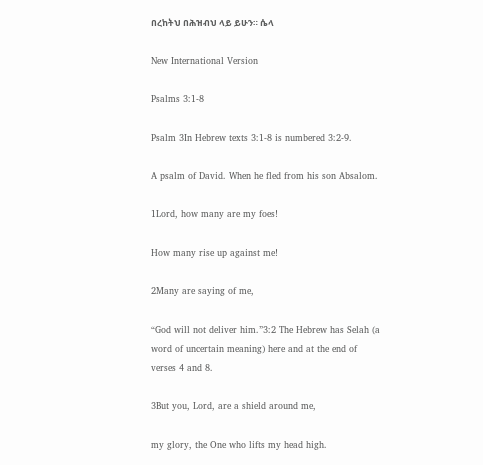በረከትህ በሕዝብህ ላይ ይሁን። ሴላ

New International Version

Psalms 3:1-8

Psalm 3In Hebrew texts 3:1-8 is numbered 3:2-9.

A psalm of David. When he fled from his son Absalom.

1Lord, how many are my foes!

How many rise up against me!

2Many are saying of me,

“God will not deliver him.”3:2 The Hebrew has Selah (a word of uncertain meaning) here and at the end of verses 4 and 8.

3But you, Lord, are a shield around me,

my glory, the One who lifts my head high.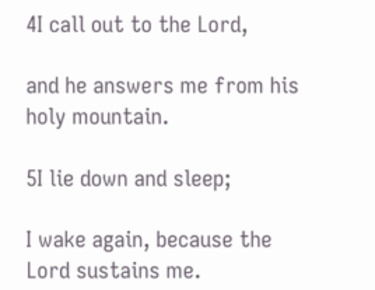4I call out to the Lord,

and he answers me from his holy mountain.

5I lie down and sleep;

I wake again, because the Lord sustains me.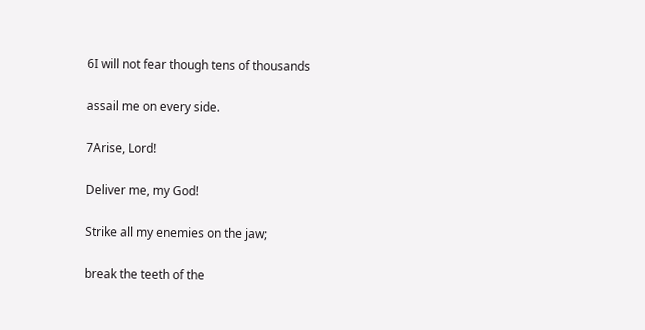6I will not fear though tens of thousands

assail me on every side.

7Arise, Lord!

Deliver me, my God!

Strike all my enemies on the jaw;

break the teeth of the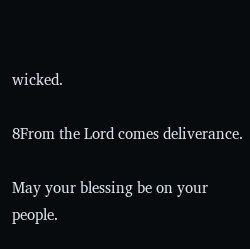wicked.

8From the Lord comes deliverance.

May your blessing be on your people.